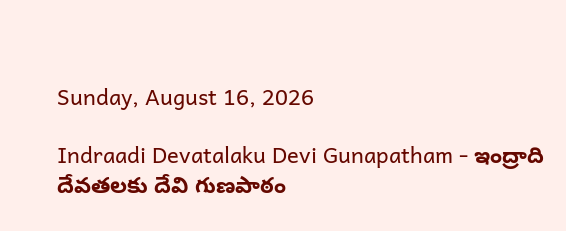Sunday, August 16, 2026

Indraadi Devatalaku Devi Gunapatham - ఇంద్రాది దేవతలకు దేవి గుణపాఠం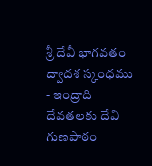శ్రీ దేవీ భాగవతం ద్వాదశ స్కంధము - ఇంద్రాది దేవతలకు దేవి గుణపాఠం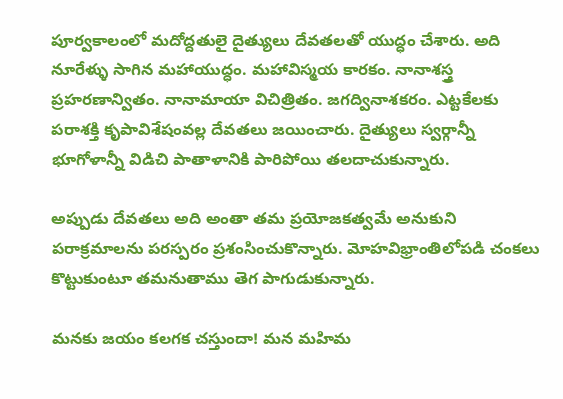పూర్వకాలంలో మదోద్దతులై దైత్యులు దేవతలతో యుద్ధం చేశారు. అది నూరేళ్ళు సాగిన మహాయుద్ధం. మహావిస్మయ కారకం. నానాశస్త్ర ప్రహరణాన్వితం. నానామాయా విచిత్రితం. జగద్వినాశకరం. ఎట్టకేలకు పరాశక్తి కృపావిశేషంవల్ల దేవతలు జయించారు. దైత్యులు స్వర్గాన్నీ భూగోళాన్నీ విడిచి పాతాళానికి పారిపోయి తలదాచుకున్నారు.

అప్పుడు దేవతలు అది అంతా తమ ప్రయోజకత్వమే అనుకుని పరాక్రమాలను పరస్పరం ప్రశంసించుకొన్నారు. మోహవిభ్రాంతిలోపడి చంకలు కొట్టుకుంటూ తమనుతాము తెగ పాగుడుకున్నారు.

మనకు జయం కలగక చస్తుందా! మన మహిమ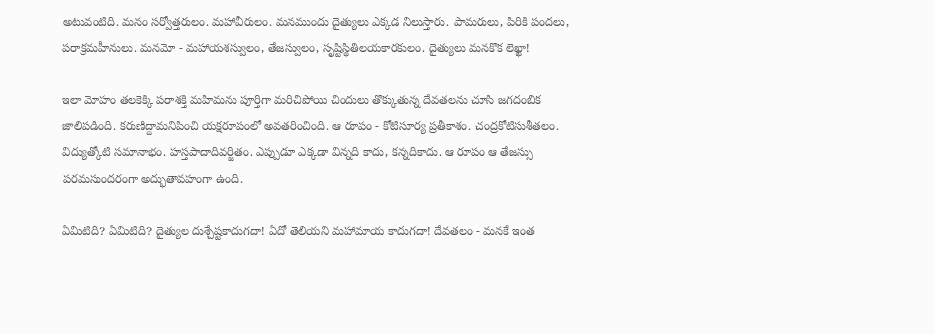అటువంటిది. మనం సర్వోత్తరులం. మహావీరులం. మనముందు దైత్యులు ఎక్కడ నిలుస్తారు. పామరులు, పిరికి పందలు, పరాక్రమహీనులు. మనమో - మహాయశస్వులం, తేజస్వులం, సృష్టిస్థితిలయకారకులం. దైత్యులు మనకొక లెఖ్ఖా!

ఇలా మోహం తలకెక్కి పరాశక్తి మహిమను పూర్తిగా మరిచిపోయి చిందులు తొక్కుతున్న దేవతలను చూసి జగదంబిక జాలిపడింది. కరుణిద్దామనిపించి యక్షరూపంలో అవతరించింది. ఆ రూపం - కోటిసూర్య ప్రతీకాశం. చంద్రకోటిసుశీతలం. విద్యుత్కోటి సమానాభం. హస్తపాదాదివర్జితం. ఎప్పుడూ ఎక్కడా విన్నది కాదు, కన్నదికాదు. ఆ రూపం ఆ తేజస్సు పరమసుందరంగా అద్భుతావహంగా ఉంది.

ఏమిటిది? ఏమిటిది? దైత్యుల దుశ్చేష్టకాదుగదా! ఏదో తెలియని మహామాయ కాదుగదా! దేవతలం - మనకే ఇంత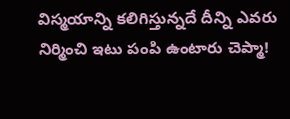విస్మయాన్ని కలిగిస్తున్నదే దీన్ని ఎవరు నిర్మించి ఇటు పంపి ఉంటారు చెప్మా!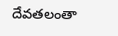దేవతలంతా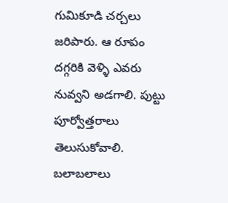గుమికూడి చర్చలు జరిపారు. ఆ రూపం దగ్గరికి వెళ్ళి ఎవరు నువ్వని అడగాలి. పుట్టు పూర్వోత్తరాలు తెలుసుకోవాలి. బలాబలాలు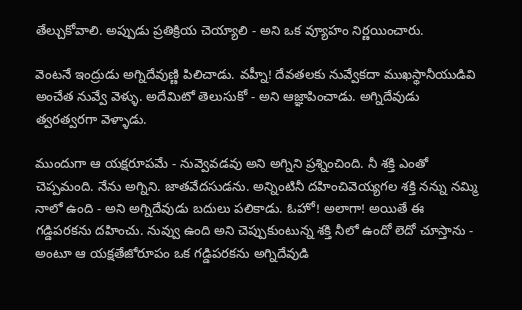తేల్చుకోవాలి. అప్పుడు ప్రతిక్రియ చెయ్యాలి - అని ఒక వ్యూహం నిర్ణయించారు.

వెంటనే ఇంద్రుడు అగ్నిదేవుణ్ణి పిలిచాడు. వహ్నీ! దేవతలకు నువ్వేకదా ముఖస్థానీయుడివి అంచేత నువ్వే వెళ్ళు. అదేమిటో తెలుసుకో - అని ఆజ్ఞాపించాడు. అగ్నిదేవుడు త్వరత్వరగా వెళ్ళాడు.

ముందుగా ఆ యక్షరూపమే - నువ్వెవడవు అని అగ్నిని ప్రశ్నించింది. నీ శక్తి ఎంతో చెప్పమంది. నేను అగ్నిని. జాతవేదసుడను. అన్నింటినీ దహించివెయ్యగల శక్తి నన్ను నమ్మి నాలో ఉంది - అని అగ్నిదేవుడు బదులు పలికాడు. ఓహో! అలాగా! అయితే ఈ గడ్డిపరకను దహించు. నువ్వు ఉంది అని చెప్పుకుంటున్న శక్తి నీలో ఉందో లెదో చూస్తాను - అంటూ ఆ యక్షతేజోరూపం ఒక గడ్డిపరకను అగ్నిదేవుడి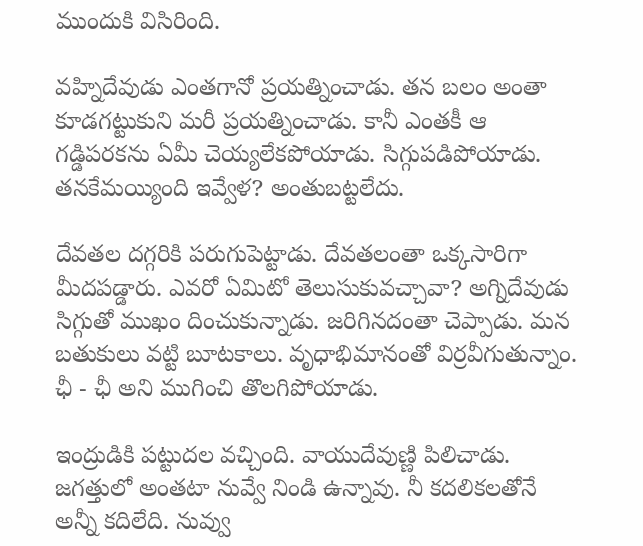ముందుకి విసిరింది.

వహ్నిదేవుడు ఎంతగానో ప్రయత్నించాడు. తన బలం అంతా కూడగట్టుకుని మరీ ప్రయత్నించాడు. కానీ ఎంతకీ ఆ గడ్డిపరకను ఏమీ చెయ్యలేకపోయాడు. సిగ్గుపడిపోయాడు. తనకేమయ్యింది ఇవ్వేళ? అంతుబట్టలేదు.

దేవతల దగ్గరికి పరుగుపెట్టాడు. దేవతలంతా ఒక్కసారిగా మీదపడ్డారు. ఎవరో ఏమిటో తెలుసుకువచ్చావా? అగ్నిదేవుడు సిగ్గుతో ముఖం దించుకున్నాడు. జరిగినదంతా చెప్పాడు. మన బతుకులు వట్టి బూటకాలు. వృధాభిమానంతో విర్రవీగుతున్నాం. ఛీ - ఛీ అని ముగించి తొలగిపోయాడు.

ఇంద్రుడికి పట్టుదల వచ్చింది. వాయుదేవుణ్ణి పిలిచాడు. జగత్తులో అంతటా నువ్వే నిండి ఉన్నావు. నీ కదలికలతోనే అన్నీ కదిలేది. నువ్వు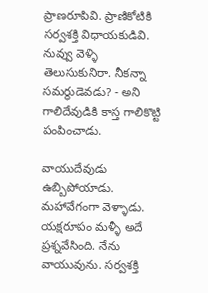ప్రాణరూపివి. ప్రాణికోటికి సర్వశక్తి విధాయకుడివి. నువ్వు వెళ్ళి తెలుసుకునిరా. నీకన్నా సమర్థుడెవడు? - అని గాలిదేవుడికి కాస్త గాలికొట్టి పంపించాడు.

వాయుదేవుడు ఉబ్బిపోయాడు. మహావేగంగా వెళ్ళాడు. యక్షరూపం మళ్ళీ అదే ప్రశ్నవేసింది. నేను వాయువును. సర్వశక్తి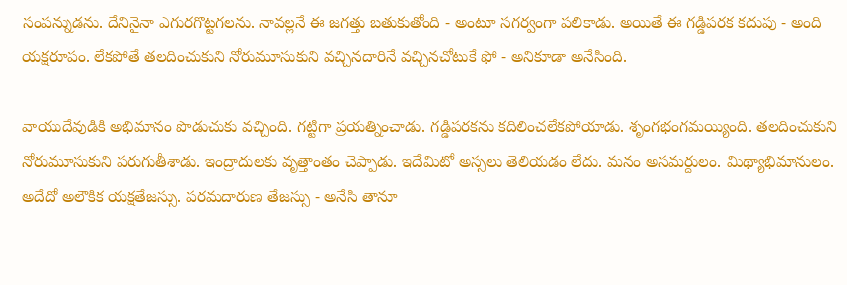సంపన్నుడను. దేనినైనా ఎగురగొట్టగలను. నావల్లనే ఈ జగత్తు బతుకుతోంది - అంటూ సగర్వంగా పలికాడు. అయితే ఈ గడ్డిపరక కదుపు - అంది యక్షరూపం. లేకపోతే తలదించుకుని నోరుమూసుకుని వచ్చినదారినే వచ్చినచోటుకే ఫో - అనికూడా అనేసింది.

వాయుదేవుడికి అభిమానం పొడుచుకు వచ్చింది. గట్టిగా ప్రయత్నించాడు. గడ్డిపరకను కదిలించలేకపోయాడు. శృంగభంగమయ్యింది. తలదించుకుని నోరుమూసుకుని పరుగుతీశాడు. ఇంద్రాదులకు వృత్తాంతం చెప్పాడు. ఇదేమిటో అస్సలు తెలియడం లేదు. మనం అసమర్దులం. మిథ్యాభిమానులం. అదేదో అలౌకిక యక్షతేజస్సు. పరమదారుణ తేజస్సు - అనేసి తానూ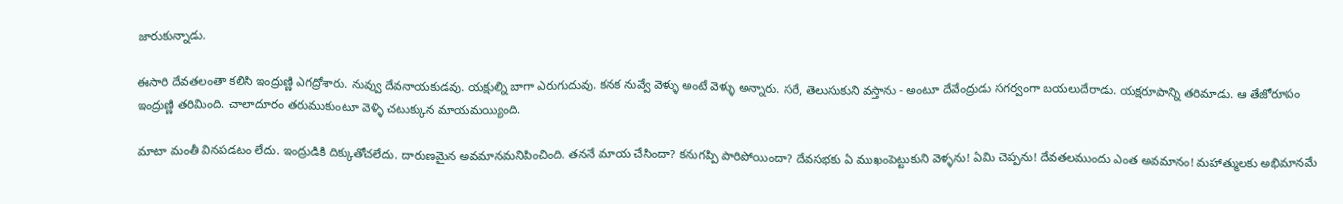జారుకున్నాడు.

ఈసారి దేవతలంతా కలిసి ఇంద్రుణ్ణి ఎగద్రోశారు. నువ్వు దేవనాయకుడవు. యక్షుల్ని బాగా ఎరుగుదువు. కనక నువ్వే వెళ్ళు అంటే వెళ్ళు అన్నారు. సరే, తెలుసుకుని వస్తాను - అంటూ దేవేంద్రుడు సగర్వంగా బయలుదేరాడు. యక్షరూపాన్ని తరిమాడు. ఆ తేజోరూపం ఇంద్రుణ్ణి తరిమింది. చాలాదూరం తరుముకుంటూ వెళ్ళి చటుక్కున మాయమయ్యింది.

మాటా మంతీ వినపడటం లేదు. ఇంద్రుడికి దిక్కుతోచలేదు. దారుణమైన అవమానమనిపించింది. తననే మాయ చేసిందా? కనుగప్పి పారిపోయిందా? దేవసభకు ఏ ముఖంపెట్టుకుని వెళ్ళను! ఏమి చెప్పను! దేవతలముందు ఎంత అవమానం! మహాత్ములకు అభిమానమే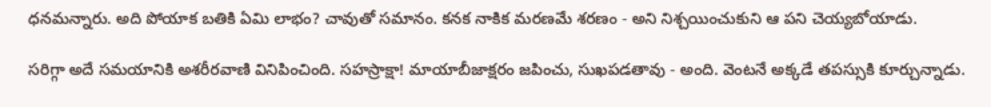ధనమన్నారు. అది పోయాక బతికి ఏమి లాభం? చావుతో సమానం. కనక నాకిక మరణమే శరణం - అని నిశ్చయించుకుని ఆ పని చెయ్యబోయాడు.

సరిగ్గా అదే సమయానికి అశరీరవాణి వినిపించింది. సహస్రాక్షా! మాయాబీజాక్షరం జపించు, సుఖపడతావు - అంది. వెంటనే అక్కడే తపస్సుకి కూర్చున్నాడు.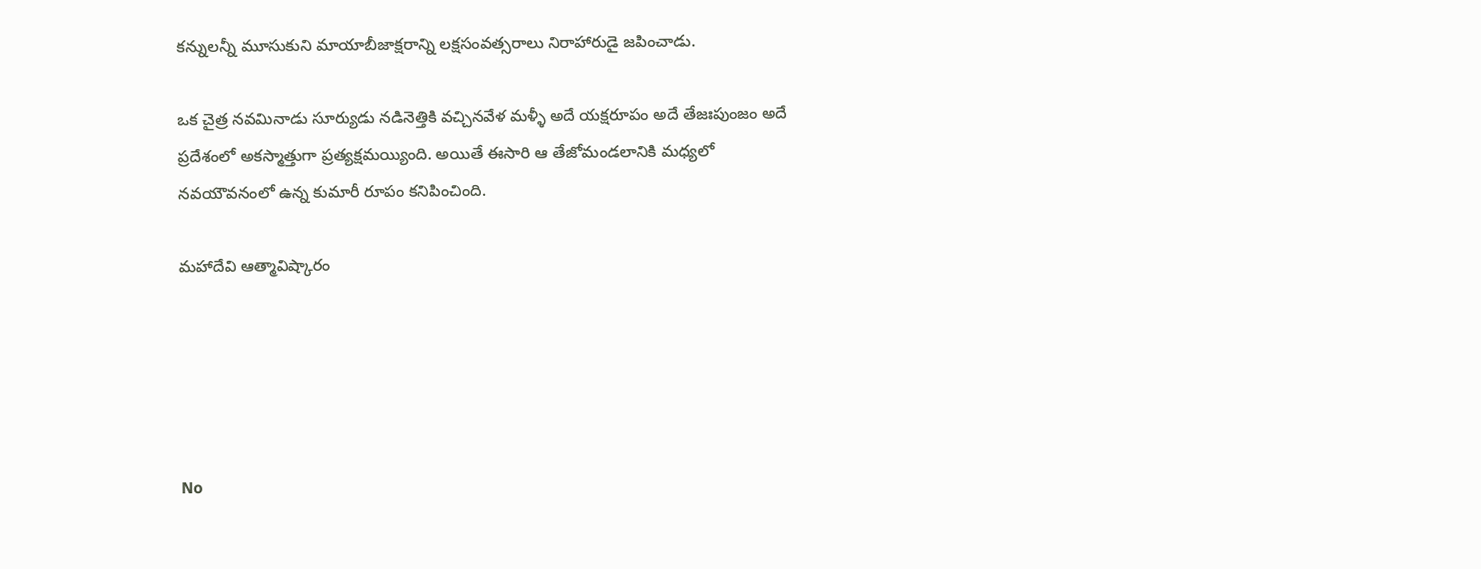కన్నులన్నీ మూసుకుని మాయాబీజాక్షరాన్ని లక్షసంవత్సరాలు నిరాహారుడై జపించాడు.

ఒక చైత్ర నవమినాడు సూర్యుడు నడినెత్తికి వచ్చినవేళ మళ్ళీ అదే యక్షరూపం అదే తేజఃపుంజం అదే ప్రదేశంలో అకస్మాత్తుగా ప్రత్యక్షమయ్యింది. అయితే ఈసారి ఆ తేజోమండలానికి మధ్యలో నవయౌవనంలో ఉన్న కుమారీ రూపం కనిపించింది.

మహాదేవి ఆత్మావిష్కారం





No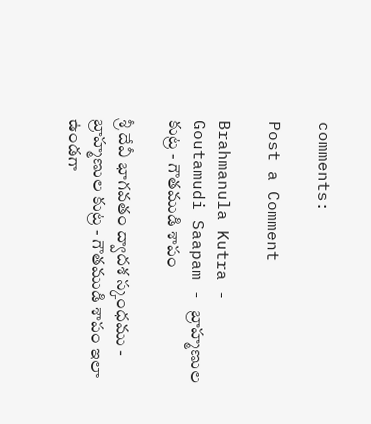comments:

Post a Comment

Brahmanula Kutra - Goutamudi Saapam - బ్రాహ్మణుల కుట్ర - గౌతముడి శాపం

శ్రీ దేవీ భాగవతం ద్వాదశ స్కంధము - బ్రాహ్మణుల కుట్ర - గౌతముడి శాపం ఇలా ఉండగా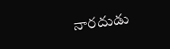నారదుడు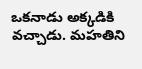ఒకనాడు అక్కడికి వచ్చాడు. మహతిని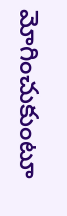మోగించుకుంటూ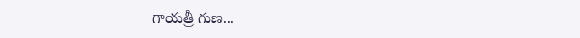గాయత్రీ గుణ...